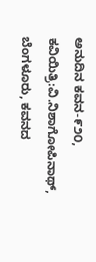ಅನುದಿನ ಕವನ-೯೨೦, ಕವಿಯಿತ್ರಿ:ವಿ.ನಿಶಾಗೋಪಿನಾಥ್, ಬೆಂಗಳೂರು, ಕವನದ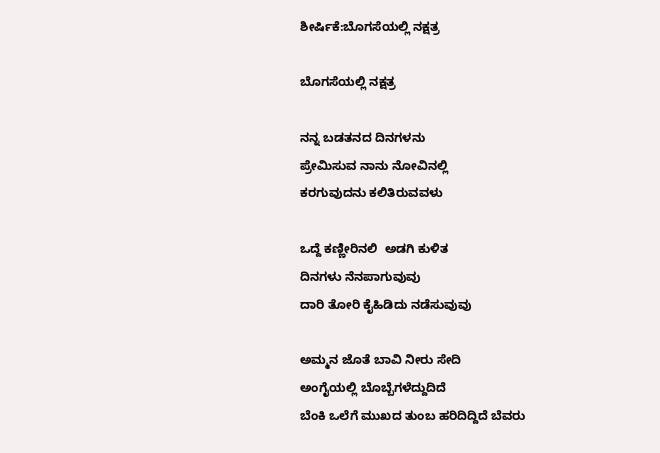ಶೀರ್ಷಿಕೆ:ಬೊಗಸೆಯಲ್ಲಿ ನಕ್ಷತ್ರ

ಬೊಗಸೆಯಲ್ಲಿ ನಕ್ಷತ್ರ

ನನ್ನ ಬಡತನದ ದಿನಗಳನು
ಪ್ರೇಮಿಸುವ ನಾನು ನೋವಿನಲ್ಲಿ
ಕರಗುವುದನು ಕಲಿತಿರುವವಳು

ಒದ್ದೆ ಕಣ್ಣೀರಿನಲಿ  ಅಡಗಿ ಕುಳಿತ
ದಿನಗಳು ನೆನಪಾಗುವುವು
ದಾರಿ ತೋರಿ ಕೈಹಿಡಿದು ನಡೆಸುವುವು

ಅಮ್ಮನ ಜೊತೆ ಬಾವಿ ನೀರು ಸೇದಿ
ಅಂಗೈಯಲ್ಲಿ ಬೊಬ್ಬೆಗಳೆದ್ದುದಿದೆ
ಬೆಂಕಿ ಒಲೆಗೆ ಮುಖದ ತುಂಬ ಹರಿದಿದ್ದಿದೆ ಬೆವರು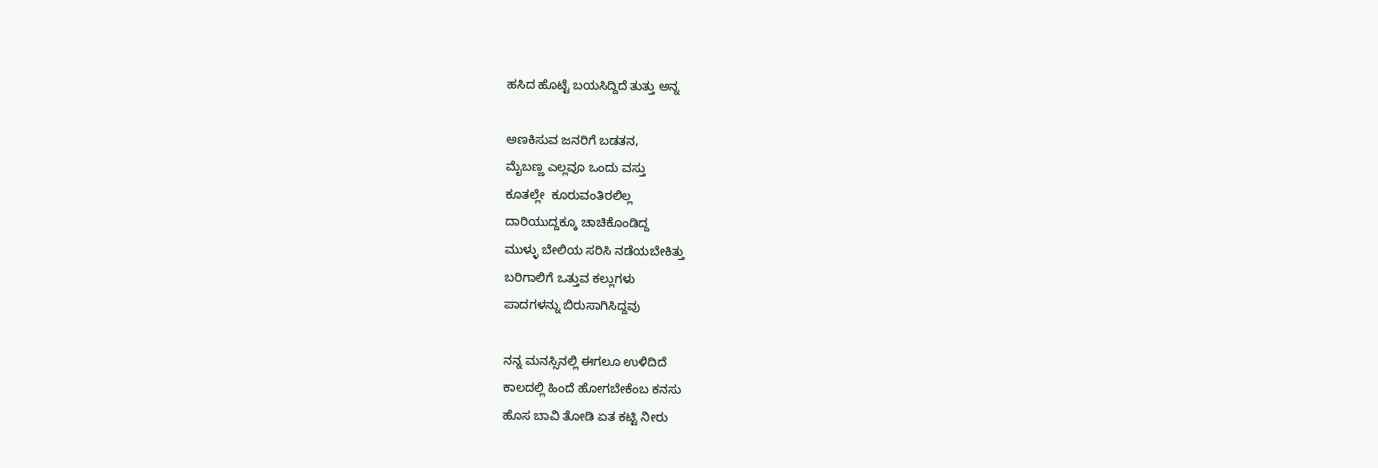ಹಸಿದ ಹೊಟ್ಟೆ ಬಯಸಿದ್ದಿದೆ ತುತ್ತು ಅನ್ನ

ಅಣಕಿಸುವ ಜನರಿಗೆ ಬಡತನ,
ಮೈಬಣ್ಣ ಎಲ್ಲವೂ ಒಂದು ವಸ್ತು
ಕೂತಲ್ಲೇ  ಕೂರುವಂತಿರಲಿಲ್ಲ
ದಾರಿಯುದ್ದಕ್ಕೂ ಚಾಚಿಕೊಂಡಿದ್ದ
ಮುಳ್ಳು ಬೇಲಿಯ ಸರಿಸಿ ನಡೆಯಬೇಕಿತ್ತು
ಬರಿಗಾಲಿಗೆ ಒತ್ತುವ ಕಲ್ಲುಗಳು
ಪಾದಗಳನ್ನು ಬಿರುಸಾಗಿಸಿದ್ದವು

ನನ್ನ ಮನಸ್ಸಿನಲ್ಲಿ ಈಗಲೂ ಉಳಿದಿದೆ
ಕಾಲದಲ್ಲಿ ಹಿಂದೆ ಹೋಗಬೇಕೆಂಬ ಕನಸು
ಹೊಸ ಬಾವಿ ತೋಡಿ ಏತ ಕಟ್ಟಿ ನೀರು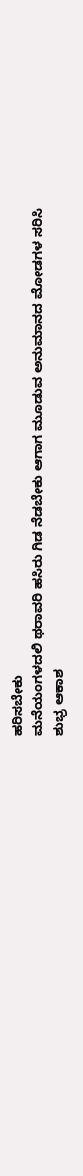ಹರಿಸಬೇಕು
ಮನೆಯಂಗಳದಲಿ ಥರಾವರಿ ಹಸಿರು ಗಿಡ ನೆಡಬೇಕು ಆಗಾಗ ಮೂಡುವ ಅನುಮಾನದ ಮೋಡಗಳ ಸರಿಸಿ
ಶುಭ್ರ ಆಕಾಶ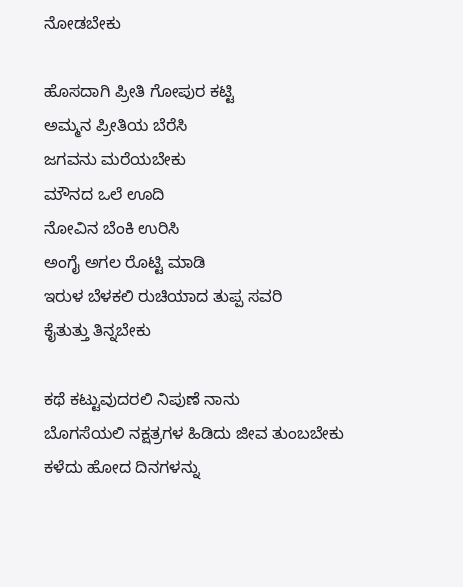ನೋಡಬೇಕು

ಹೊಸದಾಗಿ ಪ್ರೀತಿ ಗೋಪುರ ಕಟ್ಟಿ
ಅಮ್ಮನ ಪ್ರೀತಿಯ ಬೆರೆಸಿ
ಜಗವನು ಮರೆಯಬೇಕು
ಮೌನದ ಒಲೆ ಊದಿ
ನೋವಿನ ಬೆಂಕಿ ಉರಿಸಿ
ಅಂಗೈ ಅಗಲ ರೊಟ್ಟಿ ಮಾಡಿ
ಇರುಳ ಬೆಳಕಲಿ ರುಚಿಯಾದ ತುಪ್ಪ ಸವರಿ
ಕೈತುತ್ತು ತಿನ್ನಬೇಕು

ಕಥೆ ಕಟ್ಟುವುದರಲಿ ನಿಪುಣೆ ನಾನು
ಬೊಗಸೆಯಲಿ ನಕ್ಷತ್ರಗಳ ಹಿಡಿದು ಜೀವ ತುಂಬಬೇಕು
ಕಳೆದು ಹೋದ ದಿನಗಳನ್ನು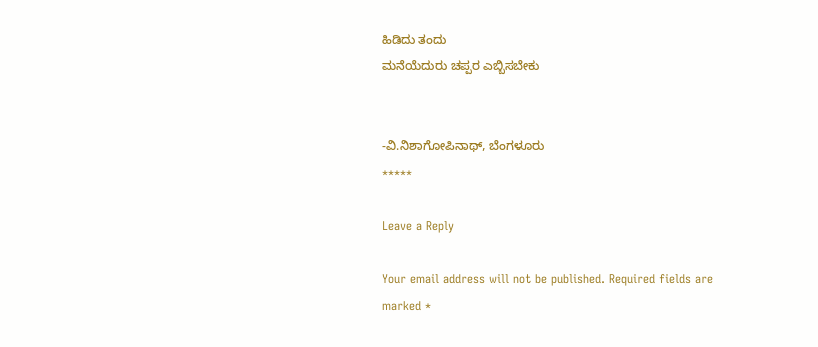ಹಿಡಿದು ತಂದು
ಮನೆಯೆದುರು ಚಪ್ಪರ ಎಬ್ಬಿಸಬೇಕು


-ವಿ.ನಿಶಾಗೋಪಿನಾಥ್, ಬೆಂಗಳೂರು
*****

Leave a Reply

Your email address will not be published. Required fields are marked *